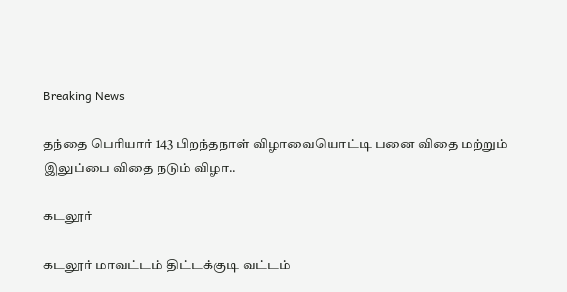Breaking News

தந்தை பெரியார் 143 பிறந்தநாள் விழாவையொட்டி பனை விதை மற்றும் இலுப்பை விதை நடும் விழா..

கடலூர்

கடலூர் மாவட்டம் திட்டக்குடி வட்டம்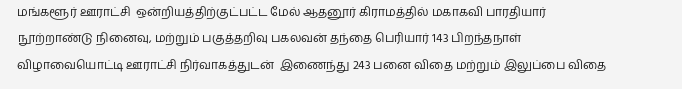மங்களூர் ஊராட்சி  ஒன்றியத்திற்குட்பட்ட மேல் ஆதனூர் கிராமத்தில் மகாகவி பாரதியார் நூற்றாண்டு நினைவு, மற்றும் பகுத்தறிவு பகலவன் தந்தை பெரியார் 143 பிறந்தநாள் விழாவையொட்டி ஊராட்சி நிர்வாகத்துடன்  இணைந்து 243 பனை விதை மற்றும் இலுப்பை விதை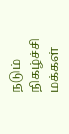நடும் நிகழ்ச்சி மக்கள்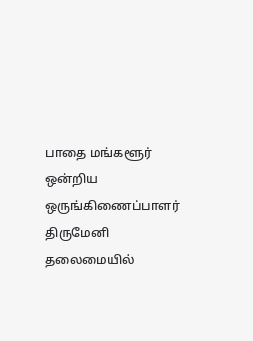பாதை மங்களூர் ஒன்றிய ஒருங்கிணைப்பாளர் திருமேனி   தலைமையில்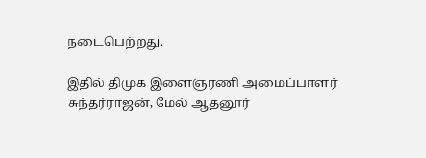நடைபெற்றது.

இதில் திமுக இளைஞரணி அமைப்பாளர் சுந்தர்ராஜன், மேல் ஆதனூர்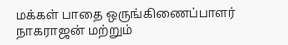மக்கள் பாதை ஒருங்கிணைப்பாளர் நாகராஜன் மற்றும்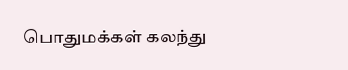பொதுமக்கள் கலந்து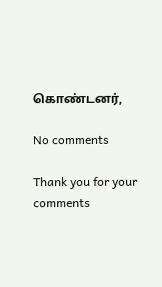கொண்டனர்,

No comments

Thank you for your comments